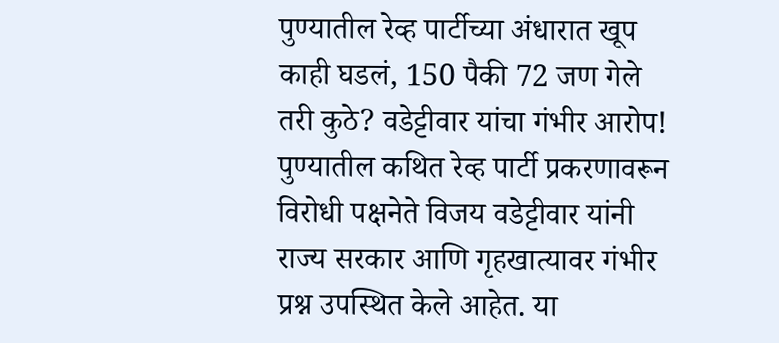पुण्यातील रेव्ह पार्टीच्या अंधारात खूप काही घडलं, 150 पैकी 72 जण गेले तरी कुठे? वडेट्टीवार यांचा गंभीर आरोप!
पुण्यातील कथित रेव्ह पार्टी प्रकरणावरून विरोधी पक्षनेते विजय वडेट्टीवार यांनी राज्य सरकार आणि गृहखात्यावर गंभीर प्रश्न उपस्थित केले आहेत. या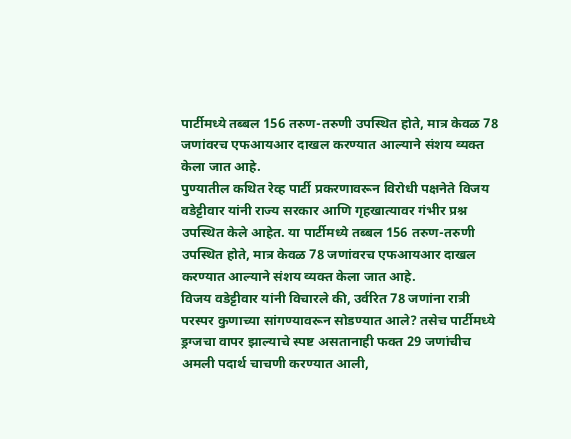पार्टीमध्ये तब्बल 156 तरुण-तरुणी उपस्थित होते, मात्र केवळ 78 जणांवरच एफआयआर दाखल करण्यात आल्याने संशय व्यक्त केला जात आहे.
पुण्यातील कथित रेव्ह पार्टी प्रकरणावरून विरोधी पक्षनेते विजय वडेट्टीवार यांनी राज्य सरकार आणि गृहखात्यावर गंभीर प्रश्न उपस्थित केले आहेत. या पार्टीमध्ये तब्बल 156 तरुण-तरुणी उपस्थित होते, मात्र केवळ 78 जणांवरच एफआयआर दाखल करण्यात आल्याने संशय व्यक्त केला जात आहे.
विजय वडेट्टीवार यांनी विचारले की, उर्वरित 78 जणांना रात्री परस्पर कुणाच्या सांगण्यावरून सोडण्यात आले? तसेच पार्टीमध्ये ड्रग्जचा वापर झाल्याचे स्पष्ट असतानाही फक्त 29 जणांचीच अमली पदार्थ चाचणी करण्यात आली,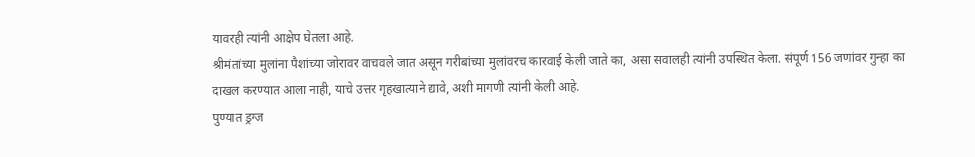यावरही त्यांनी आक्षेप घेतला आहे.
श्रीमंतांच्या मुलांना पैशांच्या जोरावर वाचवले जात असून गरीबांच्या मुलांवरच कारवाई केली जाते का, असा सवालही त्यांनी उपस्थित केला. संपूर्ण 156 जणांवर गुन्हा का दाखल करण्यात आला नाही, याचे उत्तर गृहखात्याने द्यावे, अशी मागणी त्यांनी केली आहे.
पुण्यात ड्रग्ज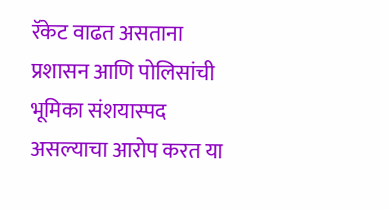रॅकेट वाढत असताना प्रशासन आणि पोलिसांची भूमिका संशयास्पद असल्याचा आरोप करत या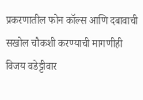प्रकरणातील फोन कॉल्स आणि दबावाची सखोल चौकशी करण्याची मागणीही विजय वडेट्टीवार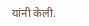यांनी केली.